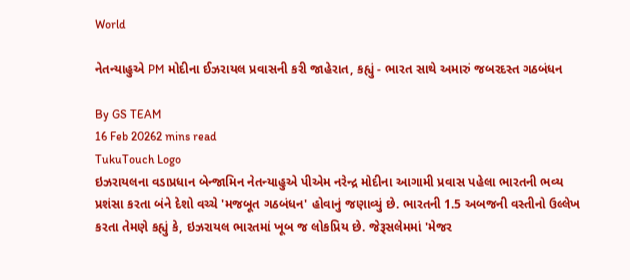World

નેતન્યાહુએ PM મોદીના ઈઝરાયલ પ્રવાસની કરી જાહેરાત, કહ્યું - ભારત સાથે અમારું જબરદસ્ત ગઠબંધન

By GS TEAM
16 Feb 20262 mins read
TukuTouch Logo
ઇઝરાયલના વડાપ્રધાન બેન્જામિન નેતન્યાહુએ પીએમ નરેન્દ્ર મોદીના આગામી પ્રવાસ પહેલા ભારતની ભવ્ય પ્રશંસા કરતા બંને દેશો વચ્ચે 'મજબૂત ગઠબંધન' હોવાનું જણાવ્યું છે. ભારતની 1.5 અબજની વસ્તીનો ઉલ્લેખ કરતા તેમણે કહ્યું કે, ઇઝરાયલ ભારતમાં ખૂબ જ લોકપ્રિય છે. જેરૂસલેમમાં 'મેજર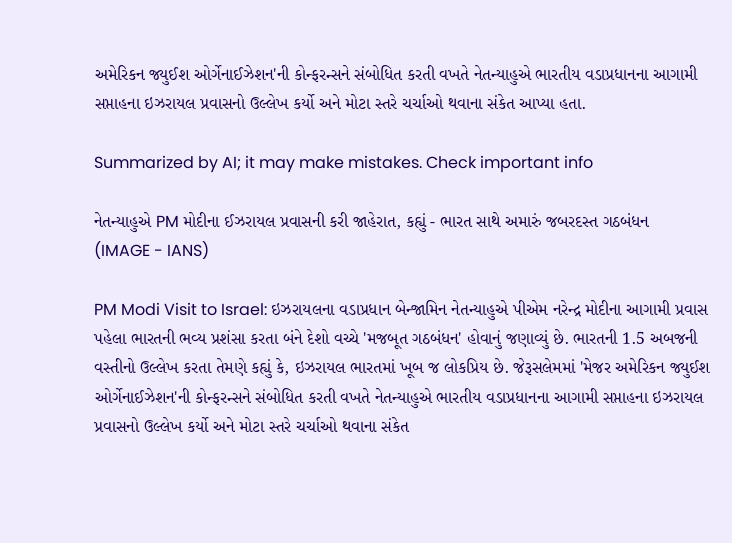અમેરિકન જ્યુઈશ ઓર્ગેનાઈઝેશન'ની કોન્ફરન્સને સંબોધિત કરતી વખતે નેતન્યાહુએ ભારતીય વડાપ્રધાનના આગામી સપ્તાહના ઇઝરાયલ પ્રવાસનો ઉલ્લેખ કર્યો અને મોટા સ્તરે ચર્ચાઓ થવાના સંકેત આપ્યા હતા.

Summarized by AI; it may make mistakes. Check important info

નેતન્યાહુએ PM મોદીના ઈઝરાયલ પ્રવાસની કરી જાહેરાત, કહ્યું - ભારત સાથે અમારું જબરદસ્ત ગઠબંધન
(IMAGE - IANS)

PM Modi Visit to Israel: ઇઝરાયલના વડાપ્રધાન બેન્જામિન નેતન્યાહુએ પીએમ નરેન્દ્ર મોદીના આગામી પ્રવાસ પહેલા ભારતની ભવ્ય પ્રશંસા કરતા બંને દેશો વચ્ચે 'મજબૂત ગઠબંધન' હોવાનું જણાવ્યું છે. ભારતની 1.5 અબજની વસ્તીનો ઉલ્લેખ કરતા તેમણે કહ્યું કે, ઇઝરાયલ ભારતમાં ખૂબ જ લોકપ્રિય છે. જેરૂસલેમમાં 'મેજર અમેરિકન જ્યુઈશ ઓર્ગેનાઈઝેશન'ની કોન્ફરન્સને સંબોધિત કરતી વખતે નેતન્યાહુએ ભારતીય વડાપ્રધાનના આગામી સપ્તાહના ઇઝરાયલ પ્રવાસનો ઉલ્લેખ કર્યો અને મોટા સ્તરે ચર્ચાઓ થવાના સંકેત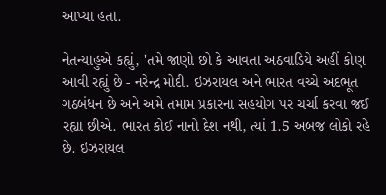આપ્યા હતા.

નેતન્યાહુએ કહ્યું, 'તમે જાણો છો કે આવતા અઠવાડિયે અહીં કોણ આવી રહ્યું છે - નરેન્દ્ર મોદી. ઇઝરાયલ અને ભારત વચ્ચે અદભૂત ગઠબંધન છે અને અમે તમામ પ્રકારના સહયોગ પર ચર્ચા કરવા જઈ રહ્યા છીએ. ભારત કોઈ નાનો દેશ નથી, ત્યાં 1.5 અબજ લોકો રહે છે. ઇઝરાયલ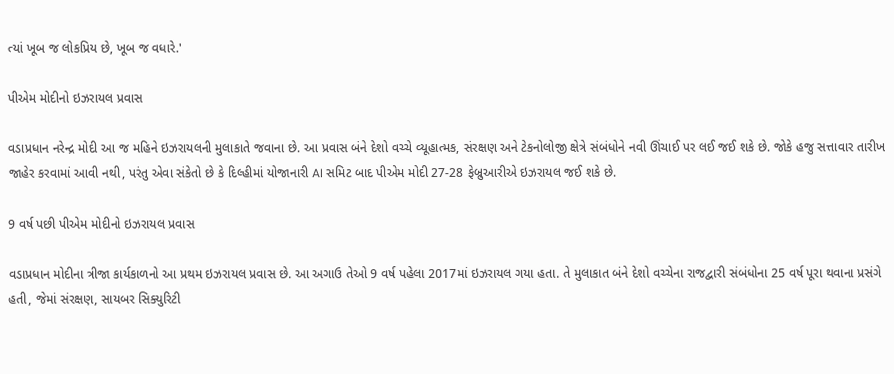ત્યાં ખૂબ જ લોકપ્રિય છે, ખૂબ જ વધારે.'

પીએમ મોદીનો ઇઝરાયલ પ્રવાસ

વડાપ્રધાન નરેન્દ્ર મોદી આ જ મહિને ઇઝરાયલની મુલાકાતે જવાના છે. આ પ્રવાસ બંને દેશો વચ્ચે વ્યૂહાત્મક, સંરક્ષણ અને ટેકનોલોજી ક્ષેત્રે સંબંધોને નવી ઊંચાઈ પર લઈ જઈ શકે છે. જોકે હજુ સત્તાવાર તારીખ જાહેર કરવામાં આવી નથી, પરંતુ એવા સંકેતો છે કે દિલ્હીમાં યોજાનારી AI સમિટ બાદ પીએમ મોદી 27-28 ફેબ્રુઆરીએ ઇઝરાયલ જઈ શકે છે.

9 વર્ષ પછી પીએમ મોદીનો ઇઝરાયલ પ્રવાસ

વડાપ્રધાન મોદીના ત્રીજા કાર્યકાળનો આ પ્રથમ ઇઝરાયલ પ્રવાસ છે. આ અગાઉ તેઓ 9 વર્ષ પહેલા 2017માં ઇઝરાયલ ગયા હતા. તે મુલાકાત બંને દેશો વચ્ચેના રાજદ્વારી સંબંધોના 25 વર્ષ પૂરા થવાના પ્રસંગે હતી, જેમાં સંરક્ષણ, સાયબર સિક્યુરિટી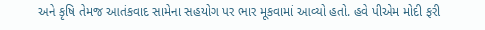અને કૃષિ તેમજ આતંકવાદ સામેના સહયોગ પર ભાર મૂકવામાં આવ્યો હતો. હવે પીએમ મોદી ફરી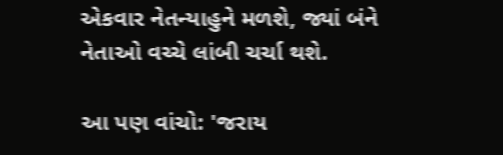એકવાર નેતન્યાહુને મળશે, જ્યાં બંને નેતાઓ વચ્ચે લાંબી ચર્ચા થશે.

આ પણ વાંચો: 'જરાય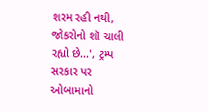શરમ રહી નથી, જોકરોનો શૉ ચાલી રહ્યો છે...', ટ્રમ્પ સરકાર પર ઓબામાનો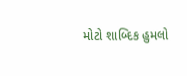મોટો શાબ્દિક હુમલો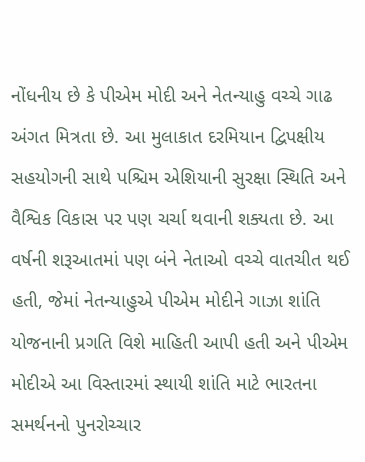નોંધનીય છે કે પીએમ મોદી અને નેતન્યાહુ વચ્ચે ગાઢ અંગત મિત્રતા છે. આ મુલાકાત દરમિયાન દ્વિપક્ષીય સહયોગની સાથે પશ્ચિમ એશિયાની સુરક્ષા સ્થિતિ અને વૈશ્વિક વિકાસ પર પણ ચર્ચા થવાની શક્યતા છે. આ વર્ષની શરૂઆતમાં પણ બંને નેતાઓ વચ્ચે વાતચીત થઈ હતી, જેમાં નેતન્યાહુએ પીએમ મોદીને ગાઝા શાંતિ યોજનાની પ્રગતિ વિશે માહિતી આપી હતી અને પીએમ મોદીએ આ વિસ્તારમાં સ્થાયી શાંતિ માટે ભારતના સમર્થનનો પુનરોચ્ચાર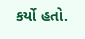કર્યો હતો.